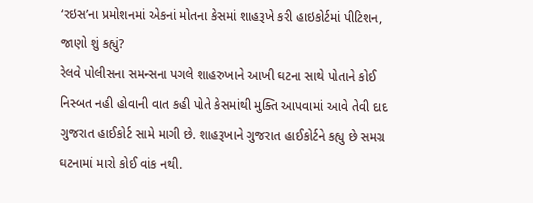‘રઇસ’ના પ્રમોશનમાં એકનાં મોતના કેસમાં શાહરૂખે કરી હાઇકોર્ટમાં પીટિશન, જાણો શું કહ્યું?
રેલવે પોલીસના સમન્સના પગલે શાહરુખાને આખી ઘટના સાથે પોતાને કોઈ નિસ્બત નહી હોવાની વાત કહી પોતે કેસમાંથી મુક્તિ આપવામાં આવે તેવી દાદ ગુજરાત હાઈકોર્ટ સામે માગી છે. શાહરૂખાને ગુજરાત હાઈકોર્ટને કહ્યુ છે સમગ્ર ઘટનામાં મારો કોઈ વાંક નથી.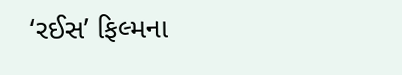‘રઈસ’ ફિલ્મના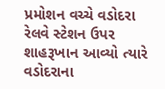પ્રમોશન વચ્ચે વડોદરા રેલવે સ્ટેશન ઉપર શાહરૂખાન આવ્યો ત્યારે વડોદરાના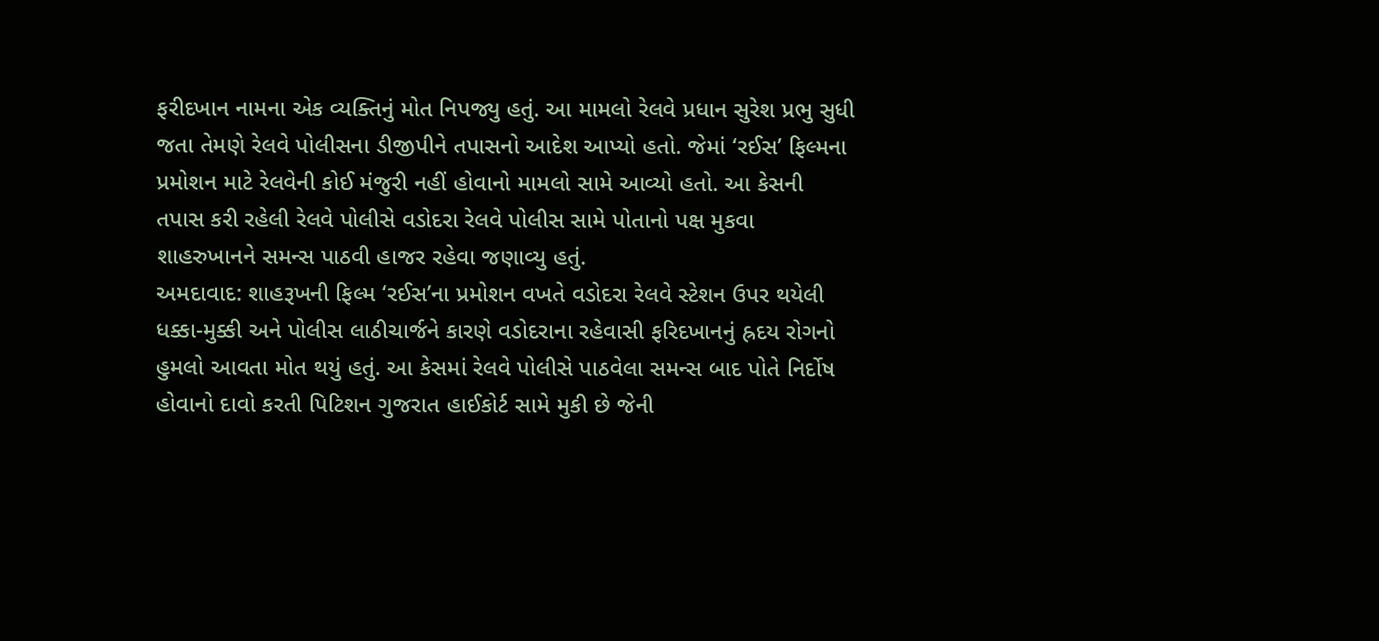ફરીદખાન નામના એક વ્યક્તિનું મોત નિપજ્યુ હતું. આ મામલો રેલવે પ્રધાન સુરેશ પ્રભુ સુધી જતા તેમણે રેલવે પોલીસના ડીજીપીને તપાસનો આદેશ આપ્યો હતો. જેમાં ‘રઈસ’ ફિલ્મના પ્રમોશન માટે રેલવેની કોઈ મંજુરી નહીં હોવાનો મામલો સામે આવ્યો હતો. આ કેસની તપાસ કરી રહેલી રેલવે પોલીસે વડોદરા રેલવે પોલીસ સામે પોતાનો પક્ષ મુકવા શાહરુખાનને સમન્સ પાઠવી હાજર રહેવા જણાવ્યુ હતું.
અમદાવાદ: શાહરૂખની ફિલ્મ ‘રઈસ’ના પ્રમોશન વખતે વડોદરા રેલવે સ્ટેશન ઉપર થયેલી ધક્કા-મુક્કી અને પોલીસ લાઠીચાર્જને કારણે વડોદરાના રહેવાસી ફરિદખાનનું હ્રદય રોગનો હુમલો આવતા મોત થયું હતું. આ કેસમાં રેલવે પોલીસે પાઠવેલા સમન્સ બાદ પોતે નિર્દોષ હોવાનો દાવો કરતી પિટિશન ગુજરાત હાઈકોર્ટ સામે મુકી છે જેની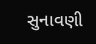સુનાવણી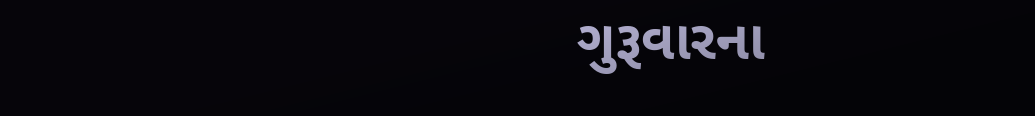ગુરૂવારના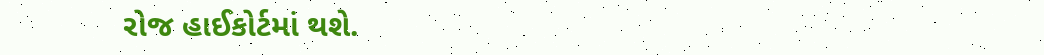રોજ હાઈકોર્ટમાં થશે.